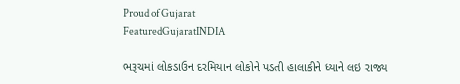Proud of Gujarat
FeaturedGujaratINDIA

ભરૂચમાં લોકડાઉન દરમિયાન લોકોને પડતી હાલાકીને ધ્યાને લઇ રાજ્ય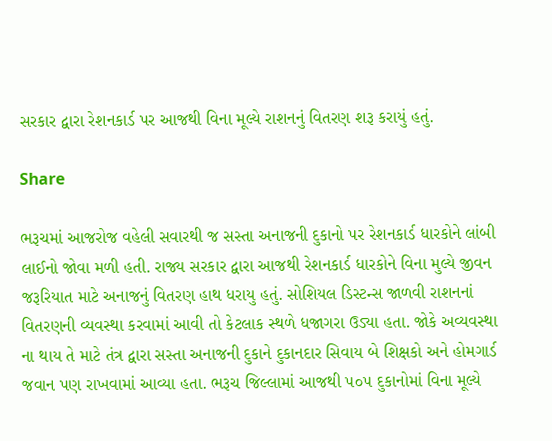સરકાર દ્વારા રેશનકાર્ડ પર આજથી વિના મૂલ્યે રાશનનું વિતરણ શરૂ કરાયું હતું.

Share

ભરૂચમાં આજરોજ વહેલી સવારથી જ સસ્તા અનાજની દુકાનો પર રેશનકાર્ડ ધારકોને લાંબી લાઈનો જોવા મળી હતી. રાજ્ય સરકાર દ્વારા આજથી રેશનકાર્ડ ધારકોને વિના મુલ્યે જીવન જરૂરિયાત માટે અનાજનું વિતરણ હાથ ધરાયુ હતું. સોશિયલ ડિસ્ટન્સ જાળવી રાશનનાં વિતરણની વ્યવસ્થા કરવામાં આવી તો કેટલાક સ્થળે ધજાગરા ઉડ્યા હતા. જોકે અવ્યવસ્થા ના થાય તે માટે તંત્ર દ્વારા સસ્તા અનાજની દુકાને દુકાનદાર સિવાય બે શિક્ષકો અને હોમગાર્ડ જવાન પણ રાખવામાં આવ્યા હતા. ભરૂચ જિલ્લામાં આજથી ૫૦૫ દુકાનોમાં વિના મૂલ્યે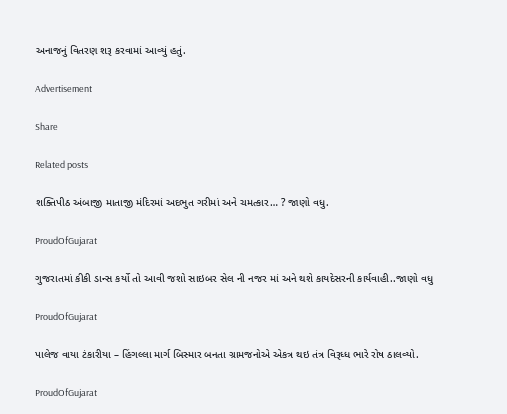અનાજનું વિતરણ શરૂ કરવામાં આવ્યું હતું.

Advertisement

Share

Related posts

શક્તિપીઠ અંબાજી માતાજી મંદિરમાં અદભુત ગરીમાં અને ચમત્કાર… ? જાણો વધુ.

ProudOfGujarat

ગુજરાતમાં કીકી ડાન્સ કર્યો તો આવી જશો સાઇબર સેલ ની નજર માં અને થશે કાયદેસરની કાર્યવાહી..જાણો વધુ

ProudOfGujarat

પાલેજ વાયા ટંકારીયા – હિંગલ્લા માર્ગ બિસ્માર બનતા ગ્રામજનોએ એકત્ર થઇ તંત્ર વિરૂધ્ધ ભારે રોષ ઠાલવ્યો.

ProudOfGujarat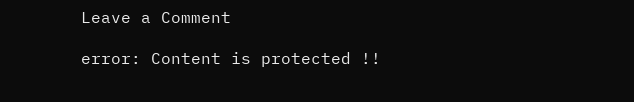Leave a Comment

error: Content is protected !!